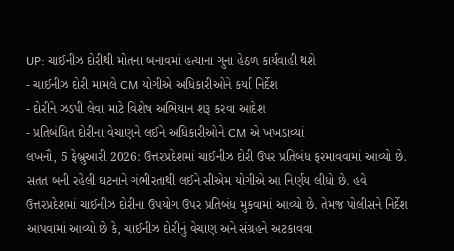UP: ચાઈનીઝ દોરીથી મોતના બનાવમાં હત્યાના ગુના હેઠળ કાર્યવાહી થશે
- ચાઈનીઝ દોરી મામલે CM યોગીએ અધિકારીઓને કર્યા નિર્દેશ
- દોરીને ઝડપી લેવા માટે વિશેષ અભિયાન શરૂ કરવા આદેશ
- પ્રતિબંધિત દોરીના વેચાણને લઈને અધિકારીઓને CM એ ખખડાવ્યાં
લખનૌ, 5 ફેબ્રુઆરી 2026: ઉત્તરપ્રદેશમાં ચાઈનીઝ દોરી ઉપર પ્રતિબંધ ફરમાવવામાં આવ્યો છે. સતત બની રહેલી ઘટનાને ગંભીરતાથી લઈને સીએમ યોગીએ આ નિર્ણય લીધો છે. હવે ઉત્તરપ્રદેશમાં ચાઈનીઝ દોરીના ઉપયોગ ઉપર પ્રતિબંધ મુકવામાં આવ્યો છે. તેમજ પોલીસને નિર્દેશ આપવામાં આવ્યો છે કે, ચાઈનીઝ દોરીનું વેચાણ અને સંગ્રહને અટકાવવા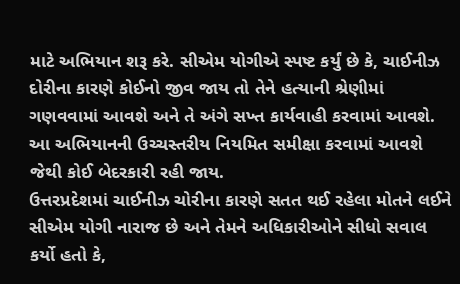માટે અભિયાન શરૂ કરે. સીએમ યોગીએ સ્પષ્ટ કર્યું છે કે, ચાઈનીઝ દોરીના કારણે કોઈનો જીવ જાય તો તેને હત્યાની શ્રેણીમાં ગણવવામાં આવશે અને તે અંગે સખ્ત કાર્યવાહી કરવામાં આવશે. આ અભિયાનની ઉચ્ચસ્તરીય નિયમિત સમીક્ષા કરવામાં આવશે જેથી કોઈ બેદરકારી રહી જાય.
ઉત્તરપ્રદેશમાં ચાઈનીઝ ચોરીના કારણે સતત થઈ રહેલા મોતને લઈને સીએમ યોગી નારાજ છે અને તેમને અધિકારીઓને સીધો સવાલ કર્યો હતો કે,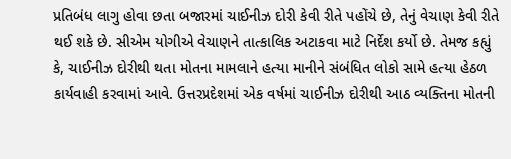પ્રતિબંધ લાગુ હોવા છતા બજારમાં ચાઈનીઝ દોરી કેવી રીતે પહોંચે છે, તેનું વેચાણ કેવી રીતે થઈ શકે છે. સીએમ યોગીએ વેચાણને તાત્કાલિક અટાકવા માટે નિર્દેશ કર્યો છે. તેમજ કહ્યું કે, ચાઈનીઝ દોરીથી થતા મોતના મામલાને હત્યા માનીને સંબંધિત લોકો સામે હત્યા હેઠળ કાર્યવાહી કરવામાં આવે. ઉત્તરપ્રદેશમાં એક વર્ષમાં ચાઈનીઝ દોરીથી આઠ વ્યક્તિના મોતની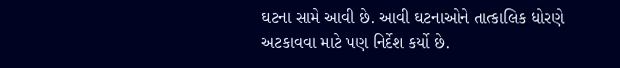ઘટના સામે આવી છે. આવી ઘટનાઓને તાત્કાલિક ધોરણે અટકાવવા માટે પણ નિર્દેશ કર્યો છે.